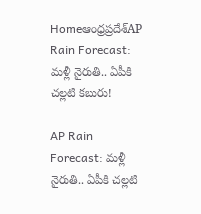Homeఆంధ్రప్రదేశ్‌AP Rain Forecast: మళ్లీ నైరుతి.. ఏపీకి చల్లటి కబురు!

AP Rain Forecast: మళ్లీ నైరుతి.. ఏపీకి చల్లటి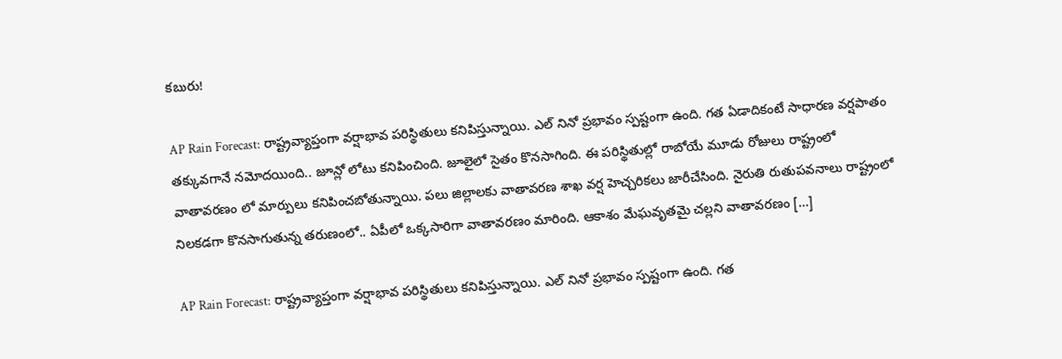కబురు!

AP Rain Forecast: రాష్ట్రవ్యాప్తంగా వర్షాభావ పరిస్థితులు కనిపిస్తున్నాయి. ఎల్ నినో ప్రభావం స్పష్టంగా ఉంది. గత ఏడాదికంటే సాధారణ వర్షపాతం తక్కువగానే నమోదయింది.. జూన్లో లోటు కనిపించింది. జూలైలో సైతం కొనసాగింది. ఈ పరిస్థితుల్లో రాబోయే మూడు రోజులు రాష్ట్రంలో వాతావరణం లో మార్పులు కనిపించబోతున్నాయి. పలు జిల్లాలకు వాతావరణ శాఖ వర్ష హెచ్చరికలు జారీచేసింది. నైరుతి రుతుపవనాలు రాష్ట్రంలో నిలకడగా కొనసాగుతున్న తరుణంలో.. ఏపీలో ఒక్కసారిగా వాతావరణం మారింది. ఆకాశం మేఘవృతమై చల్లని వాతావరణం […]

AP Rain Forecast: రాష్ట్రవ్యాప్తంగా వర్షాభావ పరిస్థితులు కనిపిస్తున్నాయి. ఎల్ నినో ప్రభావం స్పష్టంగా ఉంది. గత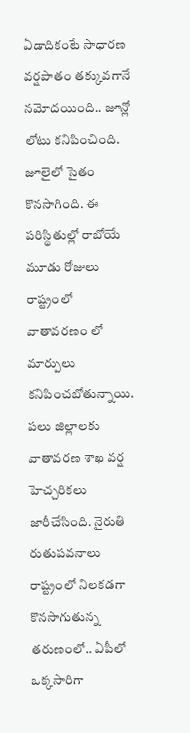ఏడాదికంటే సాధారణ వర్షపాతం తక్కువగానే నమోదయింది.. జూన్లో లోటు కనిపించింది. జూలైలో సైతం కొనసాగింది. ఈ పరిస్థితుల్లో రాబోయే మూడు రోజులు రాష్ట్రంలో వాతావరణం లో మార్పులు కనిపించబోతున్నాయి. పలు జిల్లాలకు వాతావరణ శాఖ వర్ష హెచ్చరికలు జారీచేసింది. నైరుతి రుతుపవనాలు రాష్ట్రంలో నిలకడగా కొనసాగుతున్న తరుణంలో.. ఏపీలో ఒక్కసారిగా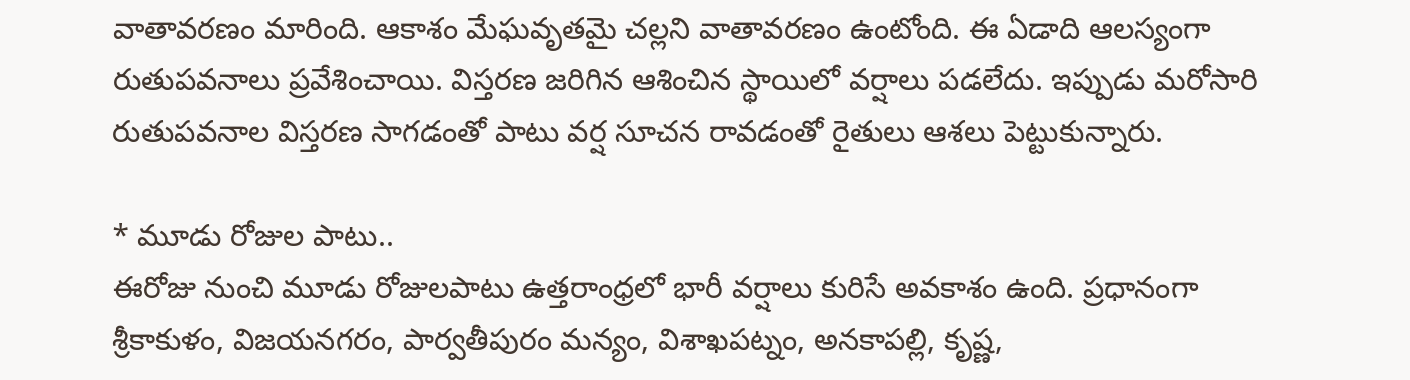వాతావరణం మారింది. ఆకాశం మేఘవృతమై చల్లని వాతావరణం ఉంటోంది. ఈ ఏడాది ఆలస్యంగా రుతుపవనాలు ప్రవేశించాయి. విస్తరణ జరిగిన ఆశించిన స్థాయిలో వర్షాలు పడలేదు. ఇప్పుడు మరోసారి రుతుపవనాల విస్తరణ సాగడంతో పాటు వర్ష సూచన రావడంతో రైతులు ఆశలు పెట్టుకున్నారు.

* మూడు రోజుల పాటు..
ఈరోజు నుంచి మూడు రోజులపాటు ఉత్తరాంధ్రలో భారీ వర్షాలు కురిసే అవకాశం ఉంది. ప్రధానంగా శ్రీకాకుళం, విజయనగరం, పార్వతీపురం మన్యం, విశాఖపట్నం, అనకాపల్లి, కృష్ణ,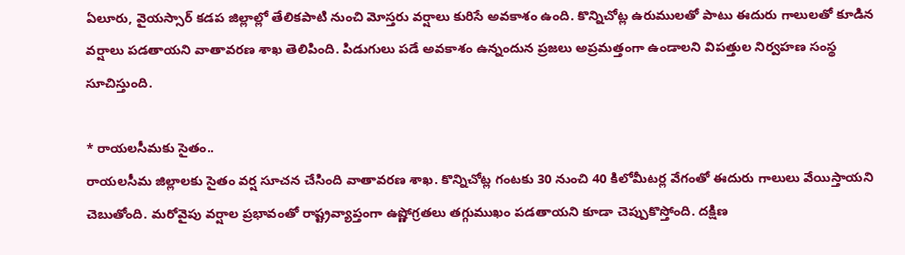ఏలూరు, వైయస్సార్ కడప జిల్లాల్లో తేలికపాటి నుంచి మోస్తరు వర్షాలు కురిసే అవకాశం ఉంది. కొన్నిచోట్ల ఉరుములతో పాటు ఈదురు గాలులతో కూడిన వర్షాలు పడతాయని వాతావరణ శాఖ తెలిపింది. పిడుగులు పడే అవకాశం ఉన్నందున ప్రజలు అప్రమత్తంగా ఉండాలని విపత్తుల నిర్వహణ సంస్థ సూచిస్తుంది.

* రాయలసీమకు సైతం..
రాయలసీమ జిల్లాలకు సైతం వర్ష సూచన చేసింది వాతావరణ శాఖ. కొన్నిచోట్ల గంటకు 30 నుంచి 40 కిలోమీటర్ల వేగంతో ఈదురు గాలులు వేయిస్తాయని చెబుతోంది. మరోవైపు వర్షాల ప్రభావంతో రాష్ట్రవ్యాప్తంగా ఉష్ణోగ్రతలు తగ్గుముఖం పడతాయని కూడా చెప్పుకొస్తోంది. దక్షిణ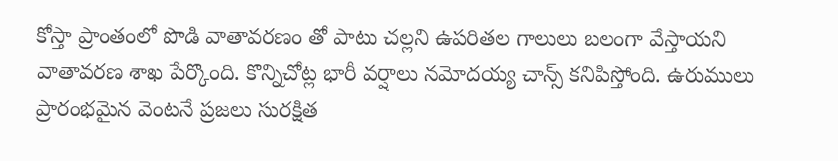కోస్తా ప్రాంతంలో పొడి వాతావరణం తో పాటు చల్లని ఉపరితల గాలులు బలంగా వేస్తాయని వాతావరణ శాఖ పేర్కొంది. కొన్నిచోట్ల భారీ వర్షాలు నమోదయ్య చాన్స్ కనిపిస్తోంది. ఉరుములు ప్రారంభమైన వెంటనే ప్రజలు సురక్షిత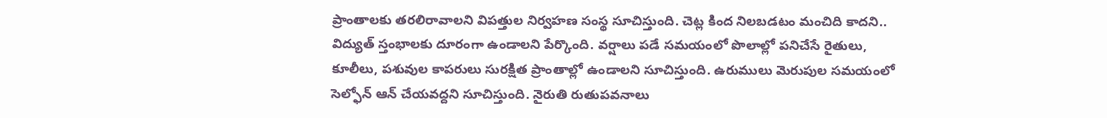ప్రాంతాలకు తరలిరావాలని విపత్తుల నిర్వహణ సంస్థ సూచిస్తుంది. చెట్ల కింద నిలబడటం మంచిది కాదని.. విద్యుత్ స్తంభాలకు దూరంగా ఉండాలని పేర్కొంది. వర్షాలు పడే సమయంలో పొలాల్లో పనిచేసే రైతులు, కూలీలు, పశువుల కాపరులు సురక్షిత ప్రాంతాల్లో ఉండాలని సూచిస్తుంది. ఉరుములు మెరుపుల సమయంలో సెల్ఫోన్ ఆన్ చేయవద్దని సూచిస్తుంది. నైరుతి రుతుపవనాలు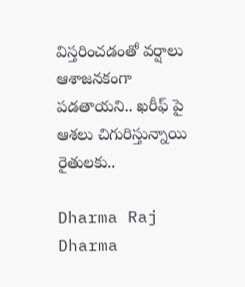విస్తరించడంతో వర్షాలు ఆశాజనకంగా పడతాయని.. ఖరీఫ్ పై ఆశలు చిగురిస్తున్నాయి రైతులకు..

Dharma Raj
Dharma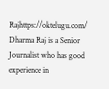Rajhttps://oktelugu.com/
Dharma Raj is a Senior Journalist who has good experience in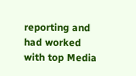reporting and had worked with top Media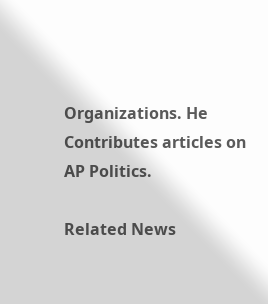Organizations. He Contributes articles on AP Politics.

Related News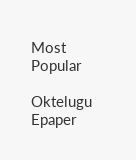Most Popular

Oktelugu Epaper